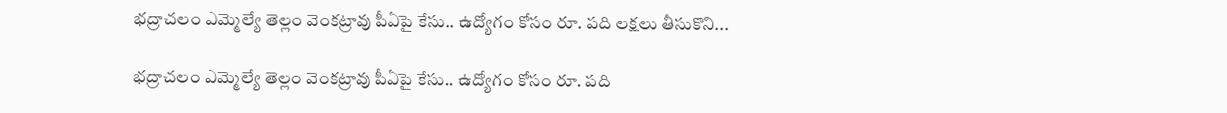భద్రాచలం ఎమ్మెల్యే తెల్లం వెంకట్రావు పీఏపై కేసు.. ఉద్యోగం కోసం రూ. పది లక్షలు తీసుకొని...

భద్రాచలం ఎమ్మెల్యే తెల్లం వెంకట్రావు పీఏపై కేసు.. ఉద్యోగం కోసం రూ. పది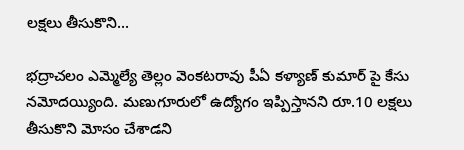లక్షలు తీసుకొని...

భద్రాచలం ఎమ్మెల్యే తెల్లం వెంకటరావు పీఏ కళ్యాణ్ కుమార్ పై కేసు నమోదయ్యింది. మణుగూరులో ఉద్యోగం ఇప్పిస్తానని రూ.10 లక్షలు తీసుకొని మోసం చేశాడని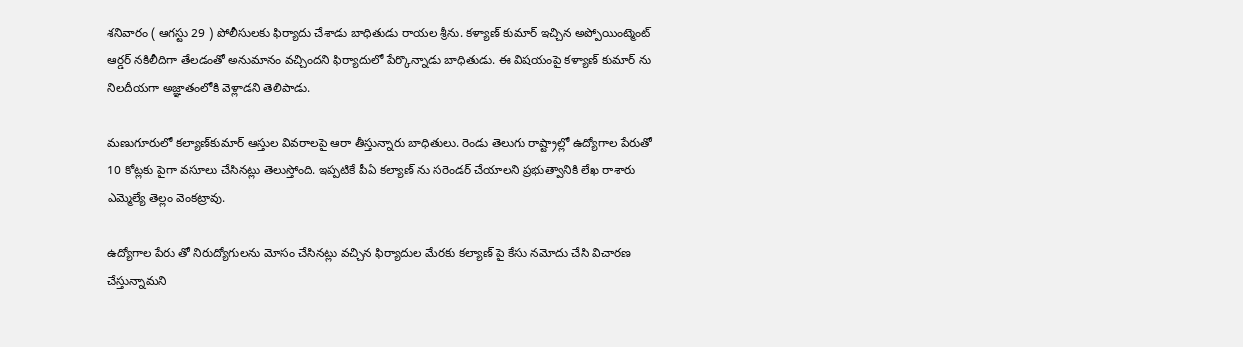శనివారం ( ఆగస్టు 29 ) పోలీసులకు ఫిర్యాదు చేశాడు బాధితుడు రాయల శ్రీను. కళ్యాణ్ కుమార్ ఇచ్చిన అప్పోయింట్మెంట్ ఆర్డర్ నకిలీదిగా తేలడంతో అనుమానం వచ్చిందని ఫిర్యాదులో పేర్కొన్నాడు బాధితుడు. ఈ విషయంపై కళ్యాణ్ కుమార్ ను నిలదీయగా అజ్ఞాతంలోకి వెళ్లాడని తెలిపాడు.

మణుగూరులో కల్యాణ్‌కుమార్‌ ఆస్తుల వివరాలపై ఆరా తీస్తున్నారు బాధితులు. రెండు తెలుగు రాష్ట్రాల్లో ఉద్యోగాల పేరుతో 10 కోట్లకు పైగా వసూలు చేసినట్లు తెలుస్తోంది. ఇప్పటికే పీఏ కల్యాణ్ ను సరెండర్ చేయాలని ప్రభుత్వానికి లేఖ రాశారు ఎమ్మెల్యే తెల్లం వెంకట్రావు.

ఉద్యోగాల పేరు తో నిరుద్యోగులను మోసం చేసినట్లు వచ్చిన ఫిర్యాదుల మేరకు కల్యాణ్ పై కేసు నమోదు చేసి విచారణ చేస్తున్నామని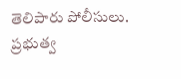తెలిపారు పోలీసులు. ప్రభుత్వ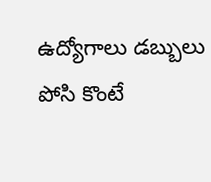ఉద్యోగాలు డబ్బులు పోసి కొంటే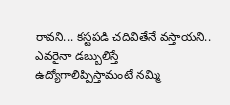రావని... కస్టపడి చదివితేనే వస్తాయని.. ఎవరైనా డబ్బులిస్తే ఉద్యోగాలిప్పిస్తామంటే నమ్మి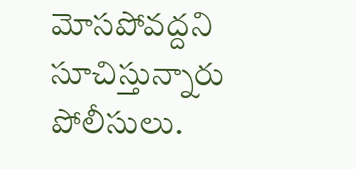మోసపోవద్దని సూచిస్తున్నారు పోలీసులు.